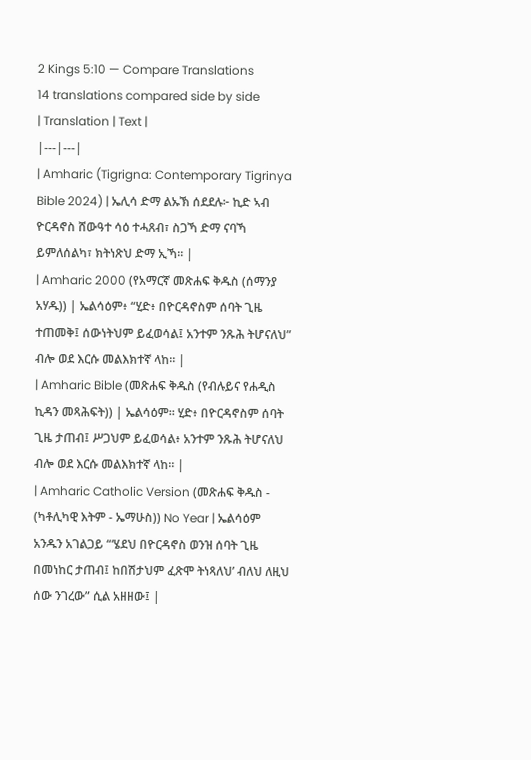2 Kings 5:10 — Compare Translations
14 translations compared side by side
| Translation | Text |
|---|---|
| Amharic (Tigrigna: Contemporary Tigrinya Bible 2024) | ኤሊሳ ድማ ልኡኽ ሰደደሉ፦ ኪድ ኣብ ዮርዳኖስ ሸውዓተ ሳዕ ተሓጸብ፣ ስጋኻ ድማ ናባኻ ይምለሰልካ፣ ክትነጽህ ድማ ኢኻ። |
| Amharic 2000 (የአማርኛ መጽሐፍ ቅዱስ (ሰማንያ አሃዱ)) | ኤልሳዕም፥ “ሂድ፥ በዮርዳኖስም ሰባት ጊዜ ተጠመቅ፤ ሰውነትህም ይፈወሳል፤ አንተም ንጹሕ ትሆናለህ” ብሎ ወደ እርሱ መልእክተኛ ላከ። |
| Amharic Bible (መጽሐፍ ቅዱስ (የብሉይና የሐዲስ ኪዳን መጻሕፍት)) | ኤልሳዕም። ሂድ፥ በዮርዳኖስም ሰባት ጊዜ ታጠብ፤ ሥጋህም ይፈወሳል፥ አንተም ንጹሕ ትሆናለህ ብሎ ወደ እርሱ መልእክተኛ ላከ። |
| Amharic Catholic Version (መጽሐፍ ቅዱስ - (ካቶሊካዊ እትም - ኤማሁስ)) No Year | ኤልሳዕም አንዱን አገልጋይ “‘ሄደህ በዮርዳኖስ ወንዝ ሰባት ጊዜ በመነከር ታጠብ፤ ከበሽታህም ፈጽሞ ትነጻለህ’ ብለህ ለዚህ ሰው ንገረው” ሲል አዘዘው፤ |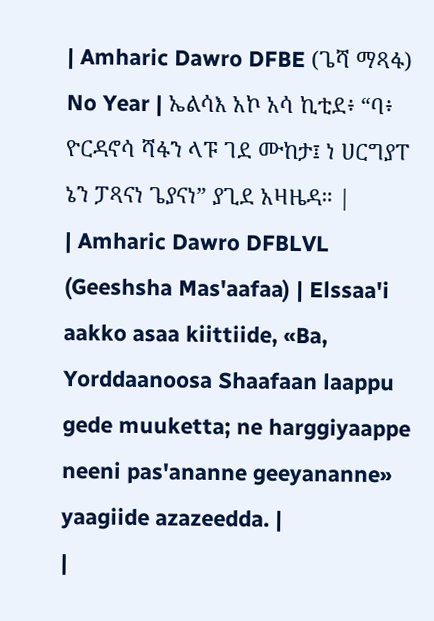| Amharic Dawro DFBE (ጌሻ ማጻፋ) No Year | ኤልሳእ አኮ አሳ ኪቲደ፥ “ባ፥ ዮርዳኖሳ ሻፋን ላፑ ገደ ሙከታ፤ ነ ሀርግያፐ ኔን ፓጻናነ ጌያናነ” ያጊደ አዛዜዳ። |
| Amharic Dawro DFBLVL (Geeshsha Mas'aafaa) | Elssaa'i aakko asaa kiittiide, «Ba, Yorddaanoosa Shaafaan laappu gede muuketta; ne harggiyaappe neeni pas'ananne geeyananne» yaagiide azazeedda. |
|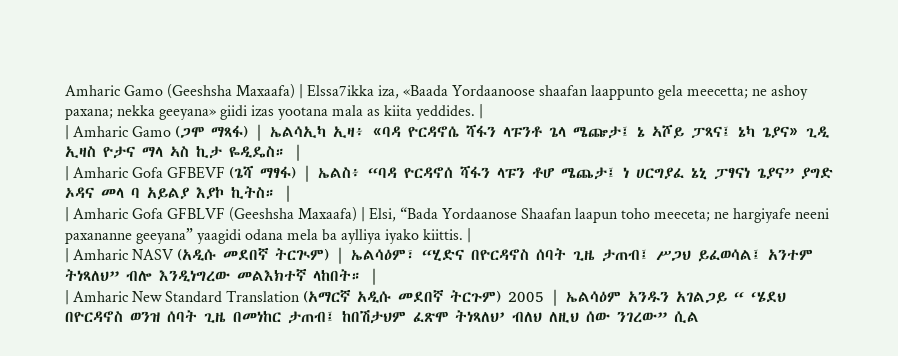Amharic Gamo (Geeshsha Maxaafa) | Elssa7ikka iza, «Baada Yordaanoose shaafan laappunto gela meecetta; ne ashoy paxana; nekka geeyana» giidi izas yootana mala as kiita yeddides. |
| Amharic Gamo (ጋሞ ማጻፋ) | ኤልሳኢካ ኢዛ፥ «ባዳ ዮርዳኖሴ ሻፋን ላፑንቶ ጌላ ሜጬታ፤ ኔ ኣሾይ ፓጻና፤ ኔካ ጌያና» ጊዲ ኢዛስ ዮታና ማላ ኣስ ኪታ ዬዲዴስ። |
| Amharic Gofa GFBEVF (ጌሻ ማፃፋ) | ኤልስ፥ “ባዳ ዮርዳኖሰ ሻፋን ላፑን ቶሆ ሜጨታ፤ ነ ሀርግያፈ ኔኒ ፓፃናነ ጌያና” ያግድ ኦዳና መላ ባ አይልያ እያኮ ኪትስ። |
| Amharic Gofa GFBLVF (Geeshsha Maxaafa) | Elsi, “Bada Yordaanose Shaafan laapun toho meeceta; ne hargiyafe neeni paxananne geeyana” yaagidi odana mela ba aylliya iyako kiittis. |
| Amharic NASV (አዲሱ መደበኛ ትርጒም) | ኤልሳዕም፣ “ሂድና በዮርዳኖስ ሰባት ጊዜ ታጠብ፤ ሥጋህ ይፈወሳል፤ አንተም ትነጻለህ” ብሎ እንዲነግረው መልእክተኛ ላከበት። |
| Amharic New Standard Translation (አማርኛ አዲሱ መደበኛ ትርጉም) 2005 | ኤልሳዕም አንዱን አገልጋይ “ ‘ሄደህ በዮርዳኖስ ወንዝ ሰባት ጊዜ በመነከር ታጠብ፤ ከበሽታህም ፈጽሞ ትነጻለህ’ ብለህ ለዚህ ሰው ንገረው” ሲል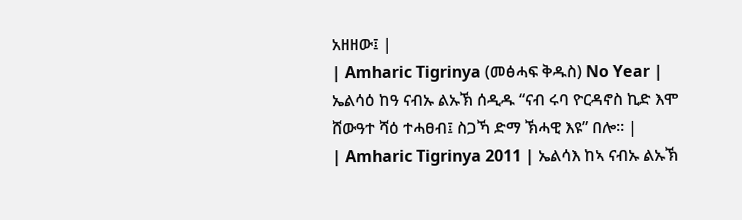አዘዘው፤ |
| Amharic Tigrinya (መፅሓፍ ቅዱስ) No Year | ኤልሳዕ ከዓ ናብኡ ልኡኽ ሰዲዱ “ናብ ሩባ ዮርዳኖስ ኪድ እሞ ሸውዓተ ሻዕ ተሓፀብ፤ ስጋኻ ድማ ኽሓዊ እዩ” በሎ። |
| Amharic Tigrinya 2011 | ኤልሳእ ከኣ ናብኡ ልኡኽ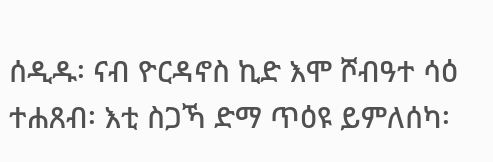ሰዲዱ፡ ናብ ዮርዳኖስ ኪድ እሞ ሾብዓተ ሳዕ ተሐጸብ፡ እቲ ስጋኻ ድማ ጥዕዩ ይምለሰካ፡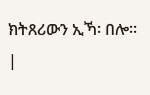ክትጸሪውን ኢኻ፡ በሎ። |